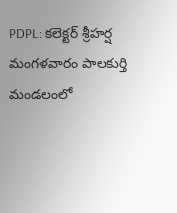PDPL: కలెక్టర్ శ్రీహర్ష మంగళవారం పాలకుర్తి మండలంలో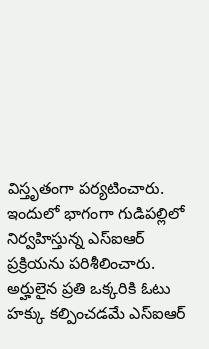విస్తృతంగా పర్యటించారు. ఇందులో భాగంగా గుడిపల్లిలో నిర్వహిస్తున్న ఎస్ఐఆర్ ప్రక్రియను పరిశీలించారు. అర్హులైన ప్రతి ఒక్కరికి ఓటు హక్కు కల్పించడమే ఎస్ఐఆర్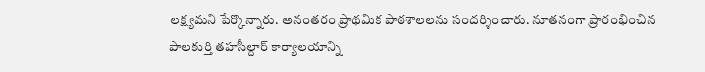లక్ష్యమని పేర్కొన్నారు. అనంతరం ప్రాథమిక పాఠశాలలను సందర్శించారు. నూతనంగా ప్రారంభించిన పాలకుర్తి తహసీల్దార్ కార్యాలయాన్ని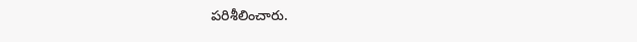పరిశీలించారు.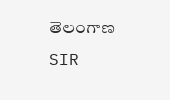తెలంగాణ
SIR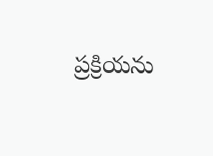ప్రక్రియను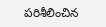పరిశీలించిన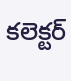కలెక్టర్